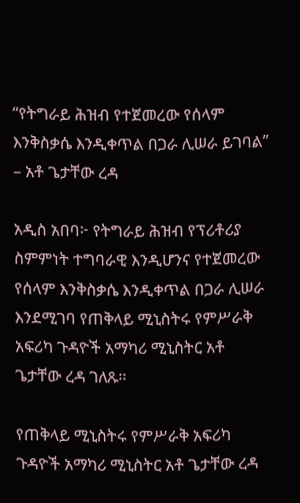“የትግራይ ሕዝብ የተጀመረው የሰላም እንቅስቃሴ እንዲቀጥል በጋራ ሊሠራ ይገባል” – አቶ ጌታቸው ረዳ

አዲስ አበባ፦ የትግራይ ሕዝብ የፕሪቶሪያ ስምምነት ተግባራዊ እንዲሆንና የተጀመረው የሰላም እንቅስቃሴ እንዲቀጥል በጋራ ሊሠራ እንደሚገባ የጠቅላይ ሚኒስትሩ የምሥራቅ አፍሪካ ጉዳዮች አማካሪ ሚኒስትር አቶ ጌታቸው ረዳ ገለጹ፡፡

የጠቅላይ ሚኒስትሩ የምሥራቅ አፍሪካ ጉዳዮች አማካሪ ሚኒስትር አቶ ጌታቸው ረዳ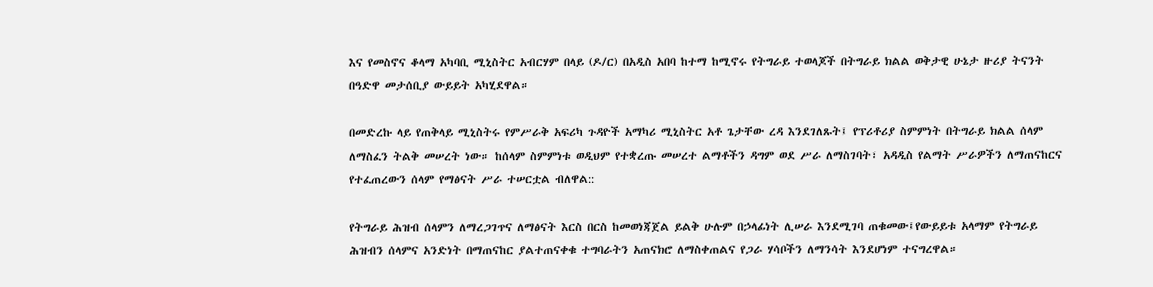እና የመስኖና ቆላማ አካባቢ ሚኒስትር አብርሃም በላይ (ዶ/ር) በአዲስ አበባ ከተማ ከሚኖሩ የትግራይ ተወላጆች በትግራይ ክልል ወቅታዊ ሁኔታ ዙሪያ ትናንት በዓድዋ መታሰቢያ ውይይት አካሂደዋል።

በመድረኩ ላይ የጠቅላይ ሚኒስትሩ የምሥራቅ አፍሪካ ጉዳዮች አማካሪ ሚኒስትር አቶ ጌታቸው ረዳ እንደገለጹት፤ የፕሪቶሪያ ስምምነት በትግራይ ክልል ሰላም ለማስፈን ትልቅ መሠረት ነው። ከሰላም ስምምነቱ ወዲህም የተቋረጡ መሠረተ ልማቶችን ዳግም ወደ ሥራ ለማስገባት፣ አዳዲስ የልማት ሥራዎችን ለማጠናከርና የተፈጠረውን ሰላም የማፅናት ሥራ ተሠርቷል ብለዋል::

የትግራይ ሕዝብ ሰላምን ለማረጋገጥና ለማፅናት እርስ በርስ ከመወነጃጀል ይልቅ ሁሉም በኃላፊነት ሊሠራ እንደሚገባ ጠቁመው፤የውይይቱ አላማም የትግራይ ሕዝብን ሰላምና አንድነት በማጠናከር ያልተጠናቀቁ ተግባራትን አጠናክሮ ለማስቀጠልና የጋራ ሃሳቦችን ለማንሳት እንደሆነም ተናግረዋል።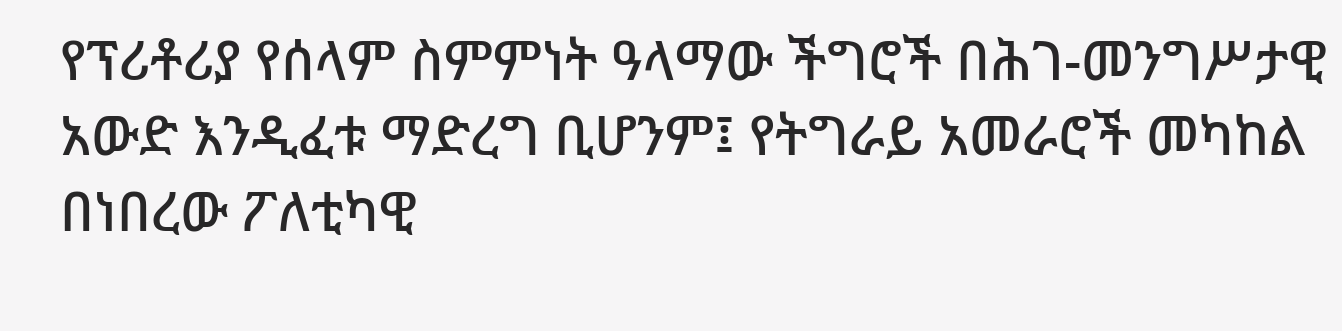የፕሪቶሪያ የሰላም ስምምነት ዓላማው ችግሮች በሕገ-መንግሥታዊ አውድ እንዲፈቱ ማድረግ ቢሆንም፤ የትግራይ አመራሮች መካከል በነበረው ፖለቲካዊ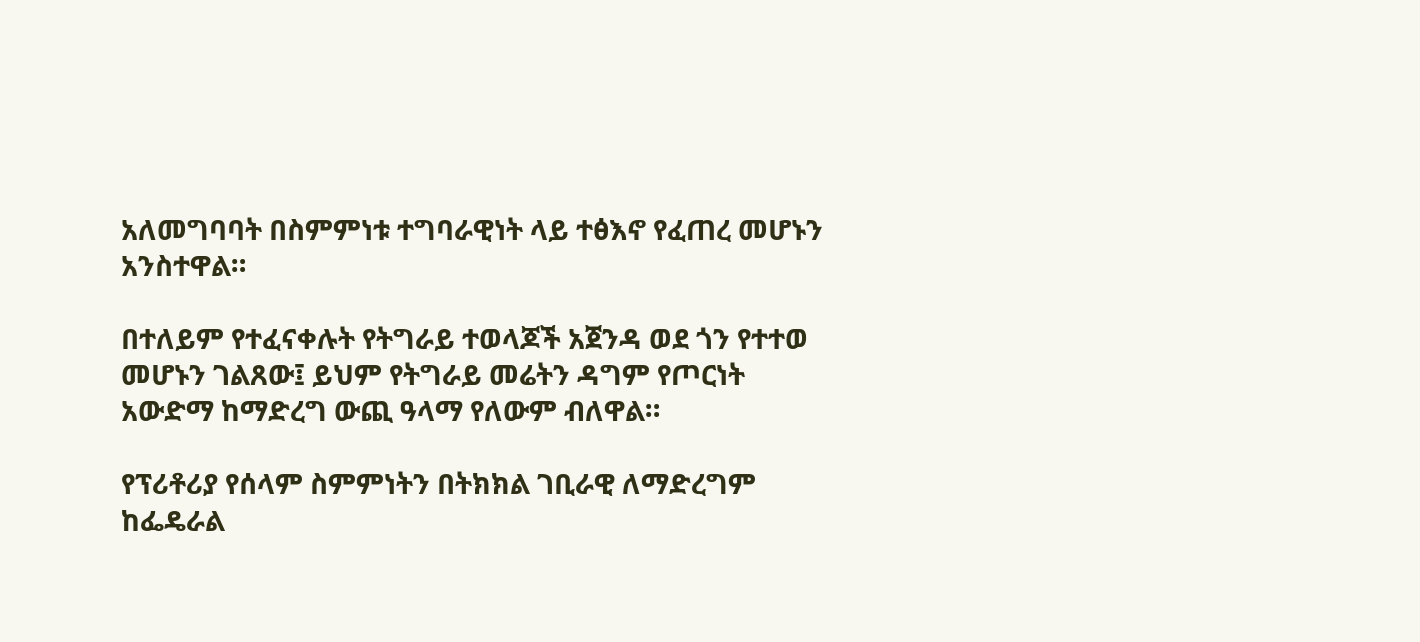አለመግባባት በስምምነቱ ተግባራዊነት ላይ ተፅእኖ የፈጠረ መሆኑን አንስተዋል።

በተለይም የተፈናቀሉት የትግራይ ተወላጆች አጀንዳ ወደ ጎን የተተወ መሆኑን ገልጸው፤ ይህም የትግራይ መሬትን ዳግም የጦርነት አውድማ ከማድረግ ውጪ ዓላማ የለውም ብለዋል።

የፕሪቶሪያ የሰላም ስምምነትን በትክክል ገቢራዊ ለማድረግም ከፌዴራል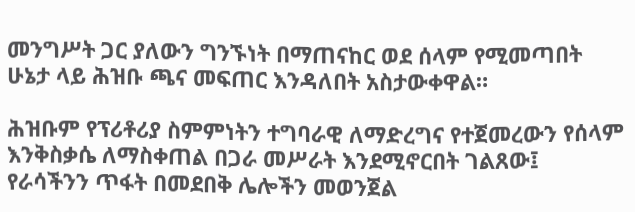መንግሥት ጋር ያለውን ግንኙነት በማጠናከር ወደ ሰላም የሚመጣበት ሁኔታ ላይ ሕዝቡ ጫና መፍጠር እንዳለበት አስታውቀዋል።

ሕዝቡም የፕሪቶሪያ ስምምነትን ተግባራዊ ለማድረግና የተጀመረውን የሰላም እንቅስቃሴ ለማስቀጠል በጋራ መሥራት እንደሚኖርበት ገልጸው፤ የራሳችንን ጥፋት በመደበቅ ሌሎችን መወንጀል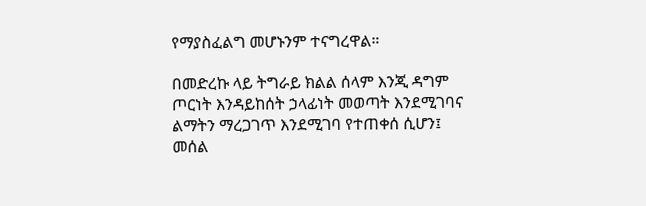የማያስፈልግ መሆኑንም ተናግረዋል።

በመድረኩ ላይ ትግራይ ክልል ሰላም እንጂ ዳግም ጦርነት እንዳይከሰት ኃላፊነት መወጣት እንደሚገባና ልማትን ማረጋገጥ እንደሚገባ የተጠቀሰ ሲሆን፤ መሰል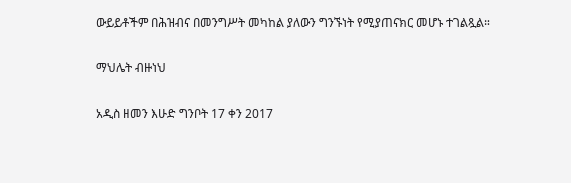ውይይቶችም በሕዝብና በመንግሥት መካከል ያለውን ግንኙነት የሚያጠናክር መሆኑ ተገልጿል።

ማህሌት ብዙነህ

አዲስ ዘመን እሁድ ግንቦት 17 ቀን 2017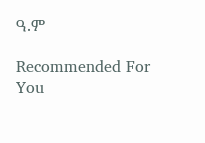ዓ.ም

Recommended For You